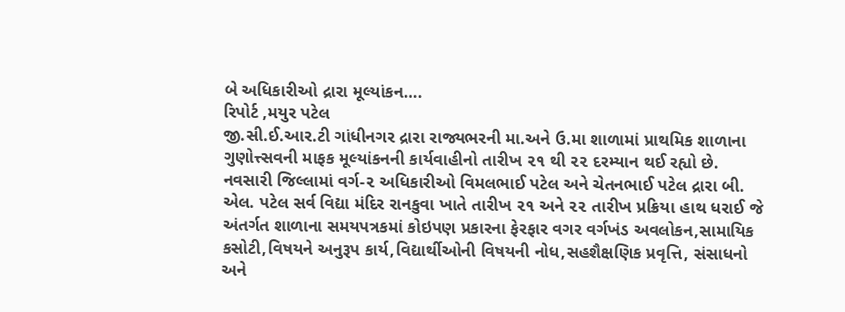બે અધિકારીઓ દ્રારા મૂલ્યાંકન….
રિપોર્ટ ,મયુર પટેલ
જી.સી.ઈ.આર.ટી ગાંધીનગર દ્રારા રાજ્યભરની મા.અને ઉ.મા શાળામાં પ્રાથમિક શાળાના ગુણોત્ત્સવની માફક મૂલ્યાંકનની કાર્યવાહીનો તારીખ ૨૧ થી ૨૨ દરમ્યાન થઈ રહ્યો છે.
નવસારી જિલ્લામાં વર્ગ-૨ અધિકારીઓ વિમલભાઈ પટેલ અને ચેતનભાઈ પટેલ દ્રારા બી. એલ. પટેલ સર્વ વિદ્યા મંદિર રાનકુવા ખાતે તારીખ ૨૧ અને ૨૨ તારીખ પ્રક્રિયા હાથ ધરાઈ જે અંતર્ગત શાળાના સમયપત્રકમાં કોઇપણ પ્રકારના ફેરફાર વગર વર્ગખંડ અવલોકન,સામાયિક કસોટી,વિષયને અનુરૂપ કાર્ય,વિદ્યાર્થીઓની વિષયની નોધ,સહશૈક્ષણિક પ્રવૃત્તિ, સંસાધનો અને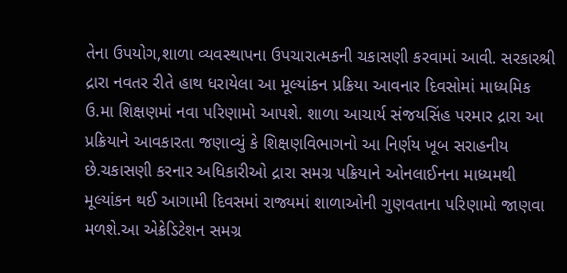તેના ઉપયોગ,શાળા વ્યવસ્થાપના ઉપચારાત્મકની ચકાસણી કરવામાં આવી. સરકારશ્રી દ્રારા નવતર રીતે હાથ ધરાયેલા આ મૂલ્યાંકન પ્રક્રિયા આવનાર દિવસોમાં માધ્યમિક ઉ.મા શિક્ષણમાં નવા પરિણામો આપશે. શાળા આચાર્ય સંજયસિંહ પરમાર દ્રારા આ પ્રક્રિયાને આવકારતા જણાવ્યું કે શિક્ષણવિભાગનો આ નિર્ણય ખૂબ સરાહનીય છે.ચકાસણી કરનાર અધિકારીઓ દ્રારા સમગ્ર પક્રિયાને ઓનલાઈનના માધ્યમથી મૂલ્યાંકન થઈ આગામી દિવસમાં રાજ્યમાં શાળાઓની ગુણવતાના પરિણામો જાણવા મળશે.આ એક્રેડિટેશન સમગ્ર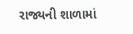રાજ્યની શાળામાં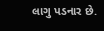લાગુ પડનાર છે.